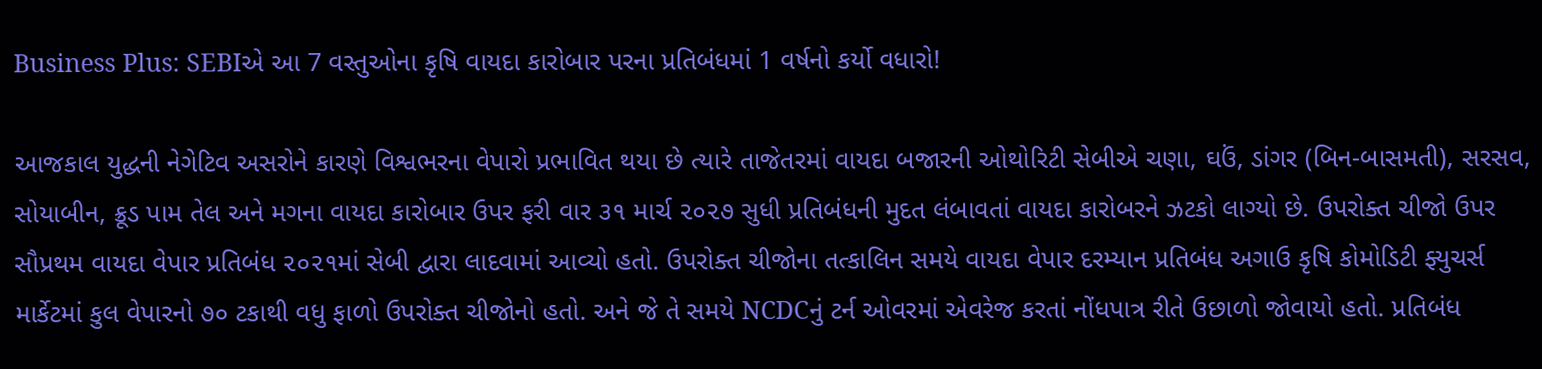Business Plus: SEBIએ આ 7 વસ્તુઓના કૃષિ વાયદા કારોબાર પરના પ્રતિબંધમાં 1 વર્ષનો કર્યો વધારો!

આજકાલ યુદ્ધની નેગેટિવ અસરોને કારણે વિશ્વભરના વેપારો પ્રભાવિત થયા છે ત્યારે તાજેતરમાં વાયદા બજારની ઓથોરિટી સેબીએ ચણા, ઘઉં, ડાંગર (બિન-બાસમતી), સરસવ, સોયાબીન, ક્રૂડ પામ તેલ અને મગના વાયદા કારોબાર ઉપર ફરી વાર ૩૧ માર્ચ ૨૦૨૭ સુધી પ્રતિબંધની મુદત લંબાવતાં વાયદા કારોબરને ઝટકો લાગ્યો છે. ઉપરોક્ત ચીજો ઉપર સૌપ્રથમ વાયદા વેપાર પ્રતિબંધ ૨૦૨૧માં સેબી દ્વારા લાદવામાં આવ્યો હતો. ઉપરોક્ત ચીજોના તત્કાલિન સમયે વાયદા વેપાર દરમ્યાન પ્રતિબંધ અગાઉ કૃષિ કોમોડિટી ફ્યુચર્સ માર્કેટમાં કુલ વેપારનો ૭૦ ટકાથી વધુ ફાળો ઉપરોક્ત ચીજોનો હતો. અને જે તે સમયે NCDCનું ટર્ન ઓવરમાં એવરેજ કરતાં નોંધપાત્ર રીતે ઉછાળો જોવાયો હતો. પ્રતિબંધ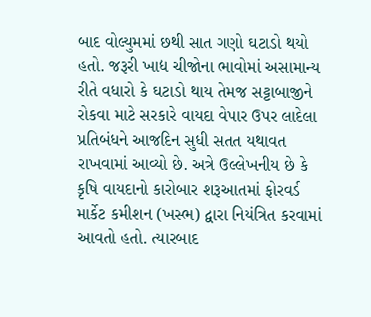બાદ વોલ્યુમમાં છથી સાત ગણો ઘટાડો થયો હતો. જરૂરી ખાદ્ય ચીજોના ભાવોમાં અસામાન્ય રીતે વધારો કે ઘટાડો થાય તેમજ સટ્ટાબાજીને રોકવા માટે સરકારે વાયદા વેપાર ઉપર લાદેલા પ્રતિબંધને આજદિન સુધી સતત યથાવત રાખવામાં આવ્યો છે. અત્રે ઉલ્લેખનીય છે કે કૃષિ વાયદાનો કારોબાર શરૂઆતમાં ફોરવર્ડ માર્કેટ કમીશન (ખસ્ભ) દ્વારા નિયંત્રિત કરવામાં આવતો હતો. ત્યારબાદ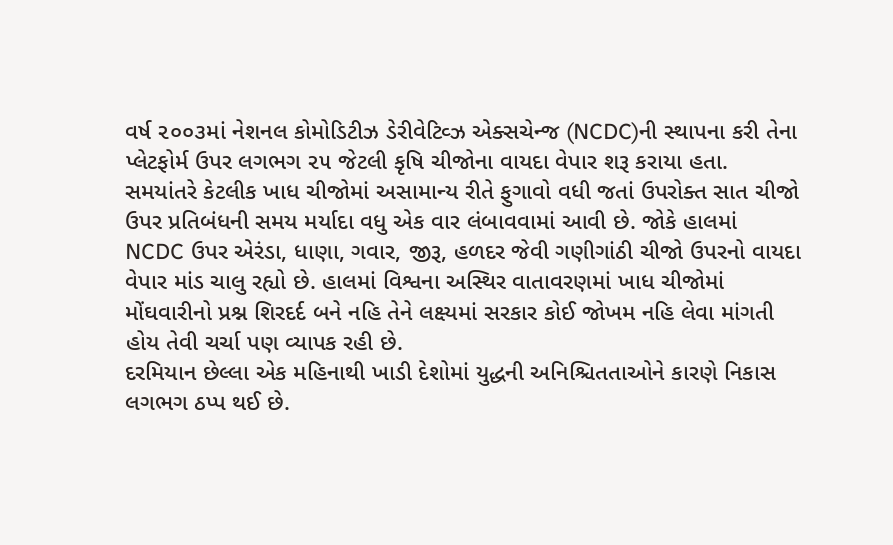વર્ષ ૨૦૦૩માં નેશનલ કોમોડિટીઝ ડેરીવેટિવ્ઝ એક્સચેન્જ (NCDC)ની સ્થાપના કરી તેના પ્લેટફોર્મ ઉપર લગભગ ૨૫ જેટલી કૃષિ ચીજોના વાયદા વેપાર શરૂ કરાયા હતા. સમયાંતરે કેટલીક ખાધ ચીજોમાં અસામાન્ય રીતે ફુગાવો વધી જતાં ઉપરોક્ત સાત ચીજો ઉપર પ્રતિબંધની સમય મર્યાદા વધુ એક વાર લંબાવવામાં આવી છે. જોકે હાલમાં NCDC ઉપર એરંડા, ધાણા, ગવાર, જીરૂ, હળદર જેવી ગણીગાંઠી ચીજો ઉપરનો વાયદા વેપાર માંડ ચાલુ રહ્યો છે. હાલમાં વિશ્વના અસ્થિર વાતાવરણમાં ખાધ ચીજોમાં મોંઘવારીનો પ્રશ્ન શિરદર્દ બને નહિ તેને લક્ષ્યમાં સરકાર કોઈ જોખમ નહિ લેવા માંગતી હોય તેવી ચર્ચા પણ વ્યાપક રહી છે.
દરમિયાન છેલ્લા એક મહિનાથી ખાડી દેશોમાં યુદ્ધની અનિશ્ચિતતાઓને કારણે નિકાસ લગભગ ઠપ્પ થઈ છે.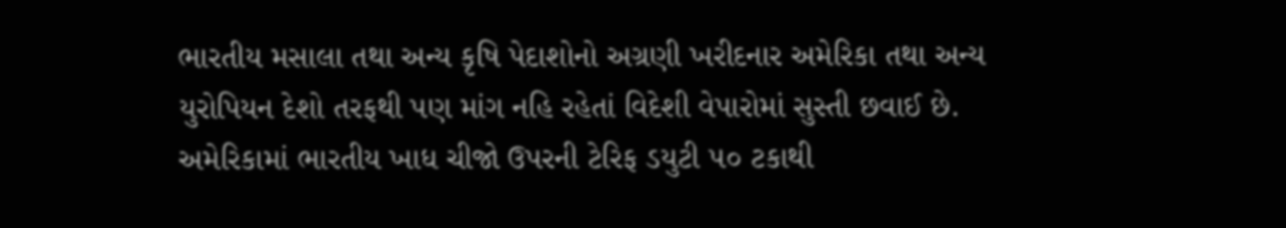ભારતીય મસાલા તથા અન્ય કૃષિ પેદાશોનો અગ્રણી ખરીદનાર અમેરિકા તથા અન્ય યુરોપિયન દેશો તરફથી પણ માંગ નહિ રહેતાં વિદેશી વેપારોમાં સુસ્તી છવાઈ છે. અમેરિકામાં ભારતીય ખાધ ચીજો ઉપરની ટેરિફ ડયુટી ૫૦ ટકાથી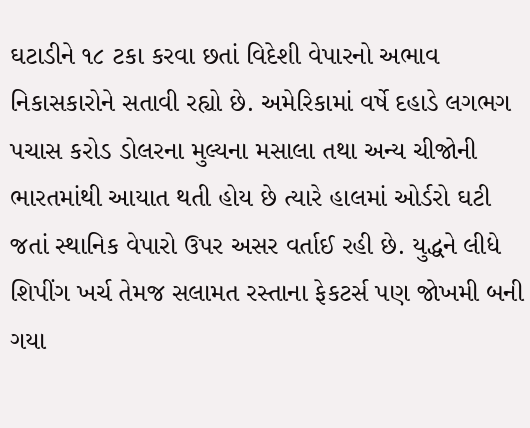ઘટાડીને ૧૮ ટકા કરવા છતાં વિદેશી વેપારનો અભાવ નિકાસકારોને સતાવી રહ્યો છે. અમેરિકામાં વર્ષે દહાડે લગભગ પચાસ કરોડ ડોલરના મુલ્યના મસાલા તથા અન્ય ચીજોની ભારતમાંથી આયાત થતી હોય છે ત્યારે હાલમાં ઓર્ડરો ઘટી જતાં સ્થાનિક વેપારો ઉપર અસર વર્તાઈ રહી છે. યુદ્ધને લીધે શિપીંગ ખર્ચ તેમજ સલામત રસ્તાના ફેકટર્સ પણ જોખમી બની ગયા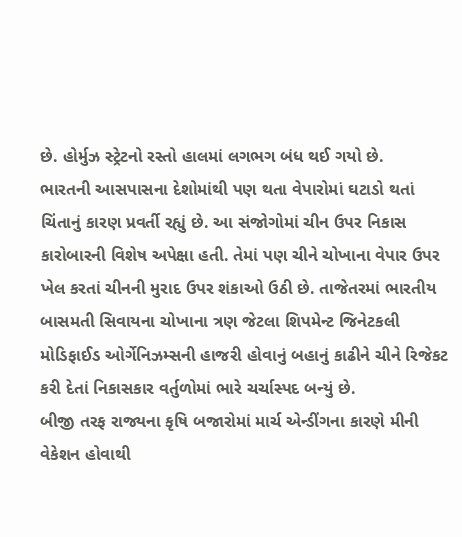છે. હોર્મુઝ સ્ટ્રેટનો રસ્તો હાલમાં લગભગ બંધ થઈ ગયો છે.
ભારતની આસપાસના દેશોમાંથી પણ થતા વેપારોમાં ઘટાડો થતાં ચિંતાનું કારણ પ્રવર્તી રહ્યું છે. આ સંજોગોમાં ચીન ઉપર નિકાસ કારોબારની વિશેષ અપેક્ષા હતી. તેમાં પણ ચીને ચોખાના વેપાર ઉપર ખેલ કરતાં ચીનની મુરાદ ઉપર શંકાઓ ઉઠી છે. તાજેતરમાં ભારતીય બાસમતી સિવાયના ચોખાના ત્રણ જેટલા શિપમેન્ટ જિનેટકલી મોડિફાઈડ ઓર્ગેનિઝમ્સની હાજરી હોવાનું બહાનું કાઢીને ચીને રિજેકટ કરી દેતાં નિકાસકાર વર્તુળોમાં ભારે ચર્ચાસ્પદ બન્યું છે.
બીજી તરફ રાજ્યના કૃષિ બજારોમાં માર્ચ એન્ડીંગના કારણે મીની વેકેશન હોવાથી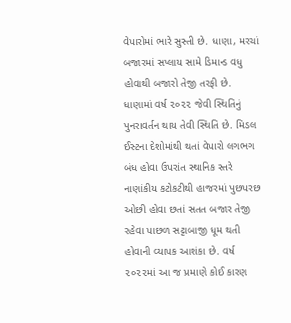વેપારોમાં ભારે સુસ્તી છે. ધાણા, મરચાં બજારમાં સપ્લાય સામે ડિમાન્ડ વધુ હોવાથી બજારો તેજી તરફી છે. ધાણામાં વર્ષ ૨૦૨૨ જેવી સ્થિતિનું પુનરાવર્તન થાય તેવી સ્થિતિ છે. મિડલ ઈસ્ટના દેશોમાંથી થતાં વેપારો લગભગ બંધ હોવા ઉપરાંત સ્થાનિક સ્તરે નાણાંકીય કટોકટીથી હાજરમાં પુછપરછ ઓછી હોવા છતાં સતત બજાર તેજી રહેવા પાછળ સટ્ટાબાજી ધૂમ થતી હોવાની વ્યાપક આશંકા છે. વર્ષ ૨૦૨૨માં આ જ પ્રમાણે કોઈ કારણ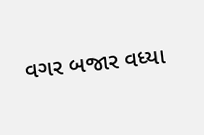વગર બજાર વધ્યા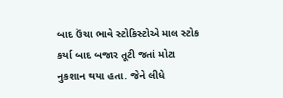બાદ ઉંચા ભાવે સ્ટોકિસ્ટોએ માલ સ્ટોક કર્યા બાદ બજાર તૂટી જતાં મોટા નુકશાન થયા હતા. જેને લીધે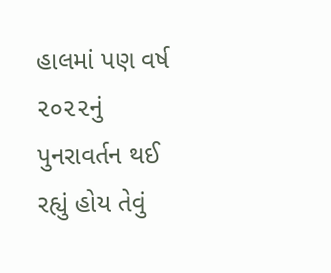હાલમાં પણ વર્ષ ૨૦૨૨નું પુનરાવર્તન થઈ રહ્યું હોય તેવું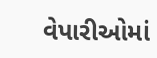વેપારીઓમાં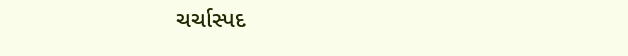ચર્ચાસ્પદ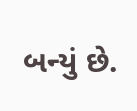બન્યું છે.